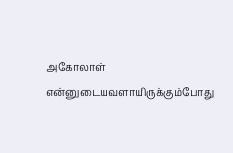அகோலாள் என்னுடையவளாயிருக்கும்போது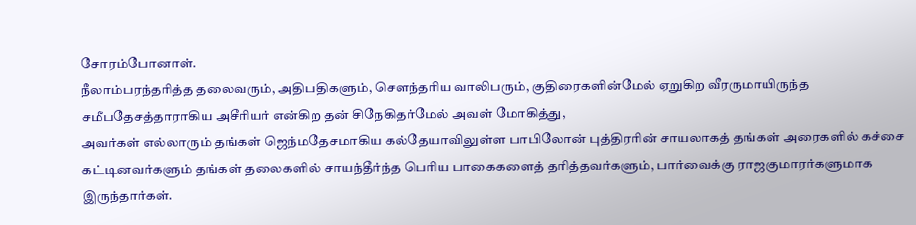சோரம்போனாள்.
நீலாம்பரந்தரித்த தலைவரும், அதிபதிகளும், செளந்தரிய வாலிபரும், குதிரைகளின்மேல் ஏறுகிற வீரருமாயிருந்த சமீபதேசத்தாராகிய அசீரியர் என்கிற தன் சிநேகிதர்மேல் அவள் மோகித்து,
அவர்கள் எல்லாரும் தங்கள் ஜெந்மதேசமாகிய கல்தேயாவிலுள்ள பாபிலோன் புத்திரரின் சாயலாகத் தங்கள் அரைகளில் கச்சை கட்டினவர்களும் தங்கள் தலைகளில் சாயந்தீர்ந்த பெரிய பாகைகளைத் தரித்தவர்களும், பார்வைக்கு ராஜகுமாரர்களுமாக இருந்தார்கள்.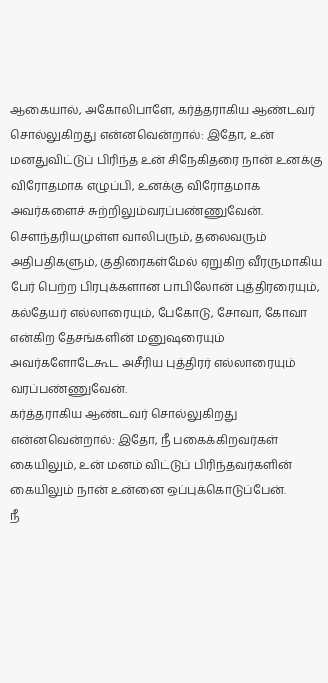ஆகையால், அகோலிபாளே, கர்த்தராகிய ஆண்டவர் சொல்லுகிறது என்னவென்றால்: இதோ, உன் மனதுவிட்டுப் பிரிந்த உன் சிநேகிதரை நான் உனக்கு விரோதமாக எழுப்பி, உனக்கு விரோதமாக அவர்களைச் சுற்றிலும்வரப்பண்ணுவேன்.
செளந்தரியமுள்ள வாலிபரும், தலைவரும் அதிபதிகளும், குதிரைகள்மேல் ஏறுகிற வீரருமாகிய பேர் பெற்ற பிரபுக்களான பாபிலோன் புத்திரரையும், கல்தேயர் எல்லாரையும், பேகோடு, சோவா, கோவா என்கிற தேசங்களின் மனுஷரையும் அவர்களோடேகூட அசீரிய புத்திரர் எல்லாரையும் வரப்பண்ணுவேன்.
கர்த்தராகிய ஆண்டவர் சொல்லுகிறது என்னவென்றால்: இதோ, நீ பகைக்கிறவர்கள் கையிலும், உன் மனம் விட்டுப் பிரிந்தவர்களின் கையிலும் நான் உன்னை ஒப்புக்கொடுப்பேன்.
நீ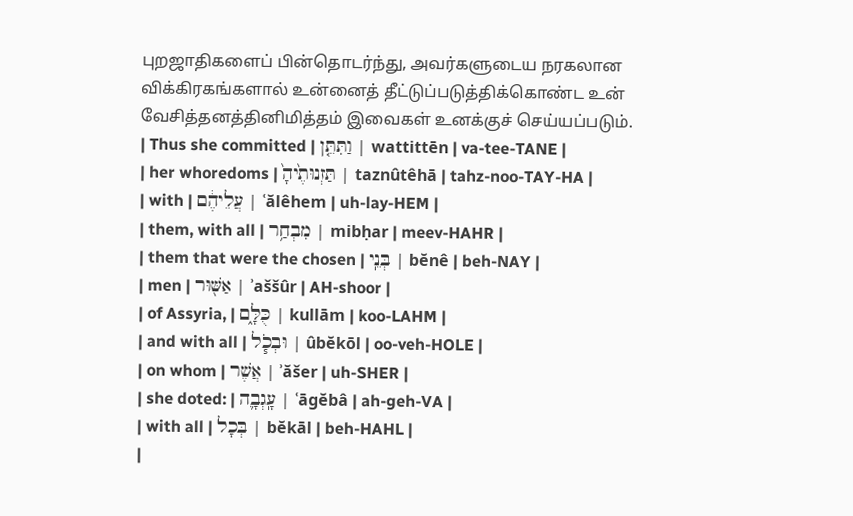புறஜாதிகளைப் பின்தொடர்ந்து, அவர்களுடைய நரகலான விக்கிரகங்களால் உன்னைத் தீட்டுப்படுத்திக்கொண்ட உன் வேசித்தனத்தினிமித்தம் இவைகள் உனக்குச் செய்யப்படும்.
| Thus she committed | וַתִּתֵּ֤ן | wattittēn | va-tee-TANE |
| her whoredoms | תַּזְנוּתֶ֙יהָ֙ | taznûtêhā | tahz-noo-TAY-HA |
| with | עֲלֵיהֶ֔ם | ʿălêhem | uh-lay-HEM |
| them, with all | מִבְחַ֥ר | mibḥar | meev-HAHR |
| them that were the chosen | בְּנֵֽי | bĕnê | beh-NAY |
| men | אַשּׁ֖וּר | ʾaššûr | AH-shoor |
| of Assyria, | כֻּלָּ֑ם | kullām | koo-LAHM |
| and with all | וּבְכֹ֧ל | ûbĕkōl | oo-veh-HOLE |
| on whom | אֲשֶׁר | ʾăšer | uh-SHER |
| she doted: | עָֽגְבָ֛ה | ʿāgĕbâ | ah-ɡeh-VA |
| with all | בְּכָל | bĕkāl | beh-HAHL |
|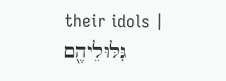their idols | גִּלּוּלֵיהֶ֖ם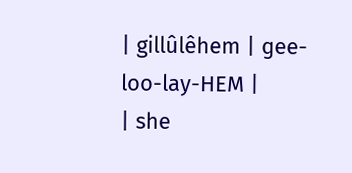| gillûlêhem | ɡee-loo-lay-HEM |
| she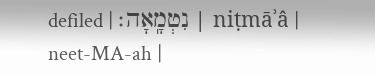defiled | נִטְמָֽאָה׃ | niṭmāʾâ | neet-MA-ah |